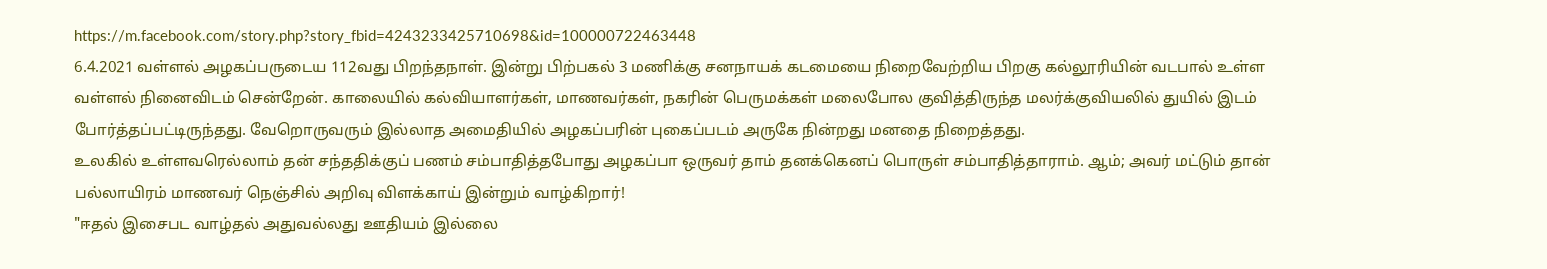https://m.facebook.com/story.php?story_fbid=4243233425710698&id=100000722463448
6.4.2021 வள்ளல் அழகப்பருடைய 112வது பிறந்தநாள். இன்று பிற்பகல் 3 மணிக்கு சனநாயக் கடமையை நிறைவேற்றிய பிறகு கல்லூரியின் வடபால் உள்ள வள்ளல் நினைவிடம் சென்றேன். காலையில் கல்வியாளர்கள், மாணவர்கள், நகரின் பெருமக்கள் மலைபோல குவித்திருந்த மலர்க்குவியலில் துயில் இடம் போர்த்தப்பட்டிருந்தது. வேறொருவரும் இல்லாத அமைதியில் அழகப்பரின் புகைப்படம் அருகே நின்றது மனதை நிறைத்தது.
உலகில் உள்ளவரெல்லாம் தன் சந்ததிக்குப் பணம் சம்பாதித்தபோது அழகப்பா ஒருவர் தாம் தனக்கெனப் பொருள் சம்பாதித்தாராம். ஆம்; அவர் மட்டும் தான் பல்லாயிரம் மாணவர் நெஞ்சில் அறிவு விளக்காய் இன்றும் வாழ்கிறார்!
"ஈதல் இசைபட வாழ்தல் அதுவல்லது ஊதியம் இல்லை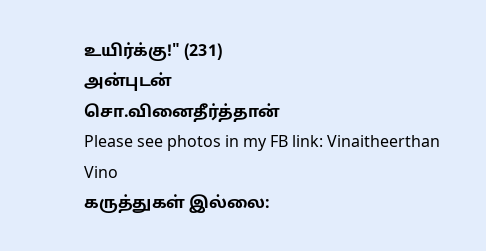உயிர்க்கு!" (231)
அன்புடன்
சொ.வினைதீர்த்தான்
Please see photos in my FB link: Vinaitheerthan Vino
கருத்துகள் இல்லை: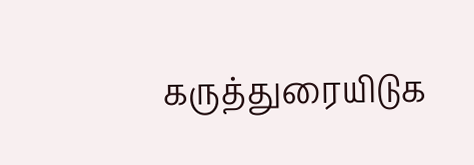கருத்துரையிடுக